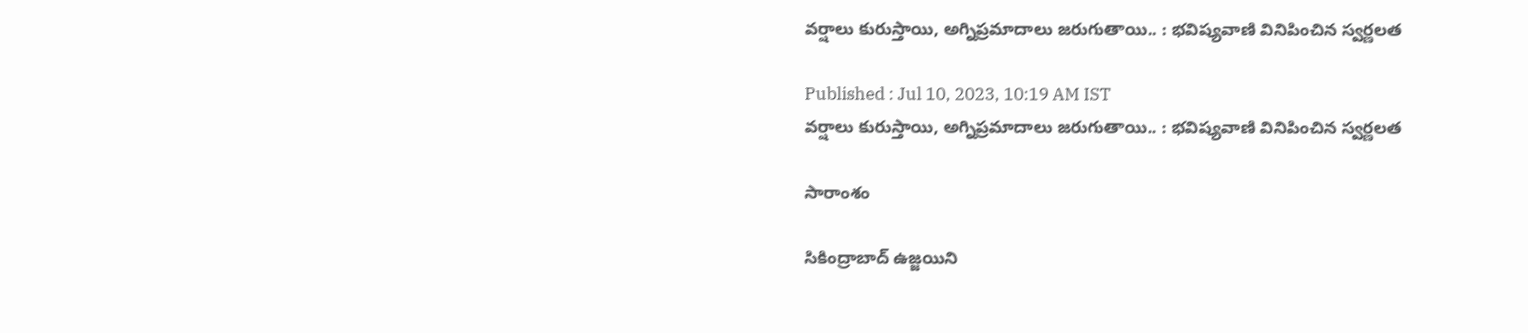వర్షాలు కురుస్తాయి, అగ్నిప్రమాదాలు జరుగుతాయి.. : భవిష్యవాణి వినిపించిన స్వర్ణలత

Published : Jul 10, 2023, 10:19 AM IST
వర్షాలు కురుస్తాయి, అగ్నిప్రమాదాలు జరుగుతాయి.. : భవిష్యవాణి వినిపించిన స్వర్ణలత

సారాంశం

సికింద్రాబాద్ ఉజ్జయిని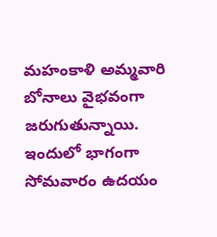మహంకాళి అమ్మవారి బోనాలు వైభవంగా జరుగుతున్నాయి. ఇందులో భాగంగా సోమవారం ఉదయం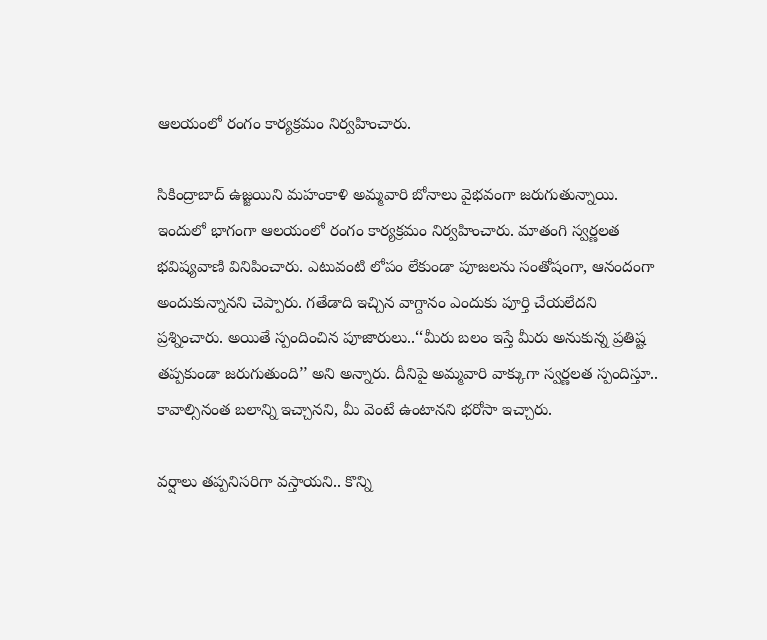ఆలయంలో రంగం కార్యక్రమం నిర్వహించారు.

సికింద్రాబాద్ ఉజ్జయిని మహంకాళి అమ్మవారి బోనాలు వైభవంగా జరుగుతున్నాయి.  ఇందులో భాగంగా ఆలయంలో రంగం కార్యక్రమం నిర్వహించారు. మాతంగి స్వర్ణలత భవిష్యవాణి వినిపించారు. ఎటువంటి లోపం లేకుండా పూజలను సంతోషంగా, ఆనందంగా అందుకున్నానని చెప్పారు. గతేడాది ఇచ్చిన వాగ్దానం ఎందుకు పూర్తి చేయలేదని ప్రశ్నించారు. అయితే స్పందించిన పూజారులు..‘‘మీరు బలం ఇస్తే మీరు అనుకున్న ప్రతిష్ట తప్పకుండా జరుగుతుంది’’ అని అన్నారు. దీనిపై అమ్మవారి వాక్కుగా స్వర్ణలత స్పందిస్తూ.. కావాల్సినంత బలాన్ని ఇచ్చానని, మీ వెంటే ఉంటానని భరోసా ఇచ్చారు.

వర్షాలు తప్పనిసరిగా వస్తాయని.. కొన్ని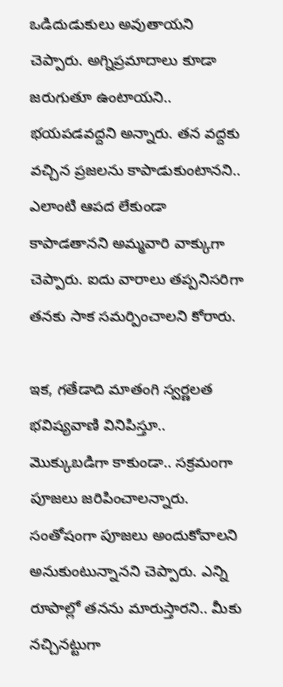ఒడిదుడుకులు అవుతాయని చెప్పారు. అగ్నిప్రమాదాలు కూడా జరుగుతూ ఉంటాయని.. భయపడవద్దని అన్నారు. తన వద్దకు వచ్చిన ప్రజలను కాపాడుకుంటానని.. ఎలాంటి ఆపద లేకుండా కాపాడతానని అమ్మవారి వాక్కుగా చెప్పారు. ఐదు వారాలు తప్పనిసరిగా తనకు సాక సమర్పించాలని కోరారు.

ఇక, గతేడాది మాతంగి స్వర్ణలత భవిష్యవాణి వినిపిస్తూ.. మొక్కుబడిగా కాకుండా.. సక్రమంగా పూజలు జరిపించాలన్నారు. సంతోషంగా పూజలు అందుకోవాలని అనుకుంటున్నానని చెప్పారు. ఎన్ని రూపాల్లో తనను మారుస్తారని.. మీకు నచ్చినట్టుగా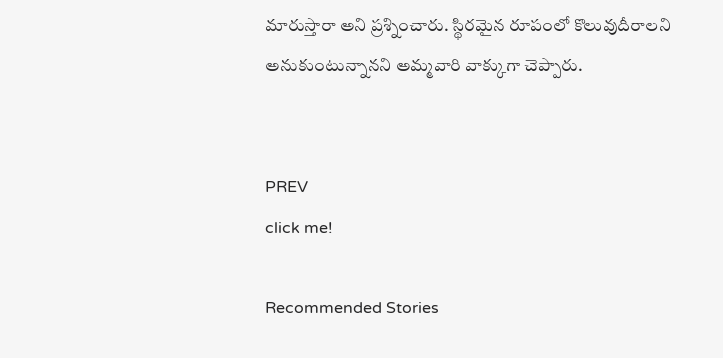మారుస్తారా అని ప్రశ్నించారు. స్థిరమైన రూపంలో కొలువుదీరాలని అనుకుంటున్నానని అమ్మవారి వాక్కుగా చెప్పారు.


PREV
click me!

Recommended Stories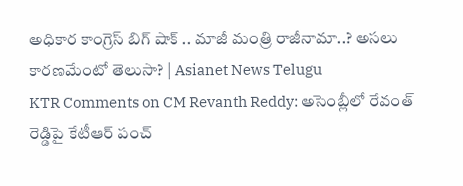అధికార కాంగ్రెస్ బిగ్ షాక్ .. మాజీ మంత్రి రాజీనామా..? అసలు కారణమేంటో తెలుసా? | Asianet News Telugu
KTR Comments on CM Revanth Reddy: అసెంబ్లీలో రేవంత్ రెడ్డిపై కేటీఆర్ పంచ్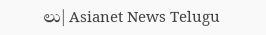లు| Asianet News Telugu